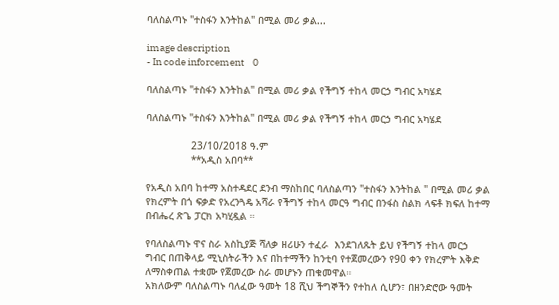ባለስልጣኑ "ተስፋን እንትከል" በሚል መሪ ቃል...

image description
- In code inforcement    0

ባለስልጣኑ "ተስፋን እንትከል" በሚል መሪ ቃል የችግኝ ተከላ መርኃ ግብር አካሄደ

ባለስልጣኑ "ተስፋን እንትከል" በሚል መሪ ቃል የችግኝ ተከላ መርኃ ግብር አካሄደ

               23/10/2018 ዓ.ም
               **አዲስ አበባ**

የአዲስ አበባ ከተማ አስተዳደር ደንብ ማስከበር ባለስልጣን "ተስፋን እንትከል " በሚል መሪ ቃል የክረምት በጎ ፍቃድ የአረንጓዴ አሻራ የችግኝ ተከላ መርዓ ግብር በንፋስ ስልክ ላፍቶ ክፍለ ከተማ በብሔረ ጽጌ ፓርክ አካሂዷል ።

የባለስልጣኑ ዋና ስራ አስኪያጅ ሻለቃ ዘሪሁን ተፈራ  እንደገለጹት ይህ የችግኝ ተከላ መርኃ ግብር በጠቅላይ ሚኒስትራችን እና በከተማችን ከንቲባ የተጀመረውን የ90 ቀን የክረምት እቅድ ለማስቀጠል ተቋሙ የጀመረው ስራ መሆኑን ጠቁመዋል።
አክለውም ባለስልጣኑ ባለፈው ዓመት 18 ሺህ ችግኞችን የተከለ ሲሆን፣ በዘንድሮው ዓመት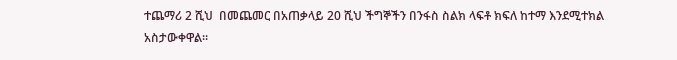ተጨማሪ 2 ሺህ  በመጨመር በአጠቃላይ 20 ሺህ ችግኞችን በንፋስ ስልክ ላፍቶ ክፍለ ከተማ እንደሚተክል አስታውቀዋል።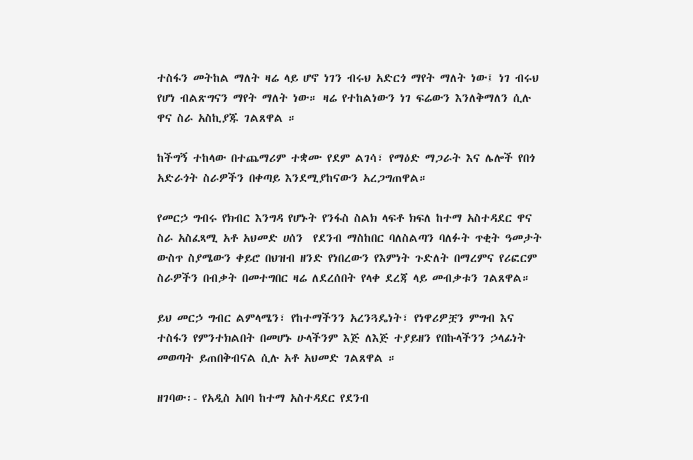ተስፋን መትከል ማለት ዛሬ ላይ ሆኖ ነገን ብሩህ አድርጎ ማየት ማለት ነው፤ ነገ ብሩህ የሆነ ብልጽግናን ማየት ማለት ነው። ዛሬ የተከልነውን ነገ ፍሬውን እንለቅማለን ሲሉ ዋና ስራ አስኪያጁ ገልጸዋል ።

ከችግኝ ተከላው በተጨማሪም ተቋሙ የደም ልገሳ፣ የማዕድ ማጋራት እና ሌሎች የበጎ አድራጎት ስራዎችን በቀጣይ እንደሚያከናውን አረጋግጠዋል።

የመርኃ ግብሩ የክብር እንግዳ የሆኑት የንፋስ ስልክ ላፍቶ ክፍለ ከተማ አስተዳደር ዋና ስራ አስፈጻሚ አቶ አህመድ ሀሰን  የደንብ ማስከበር ባለስልጣን ባለፉት ጥቂት ዓመታት ውስጥ ስያሜውን ቀይሮ በህዝብ ዘንድ የነበረውን የእምነት ጉድለት በማረምና የሪፎርም ስራዎችን በብቃት በመተግበር ዛሬ ለደረሰበት የላቀ ደረጃ ላይ መብቃቱን ገልጸዋል።

ይህ መርኃ ግብር ልምላሜን፣ የከተማችንን አረንጓዴነት፣ የነዋሪዎቿን ምግብ እና ተስፋን የምንተክልበት በመሆኑ ሁላችንም እጅ ለእጅ ተያይዘን የበኩላችንን ኃላፊነት መወጣት ይጠበቅብናል ሲሉ አቶ አህመድ ገልጸዋል ።

ዘገባው፡- የአዲስ አበባ ከተማ አስተዳደር የደንብ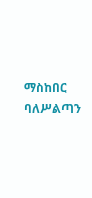ማስከበር ባለሥልጣን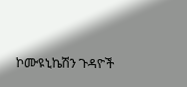ኮሙዩኒኬሽን ጉዳዮች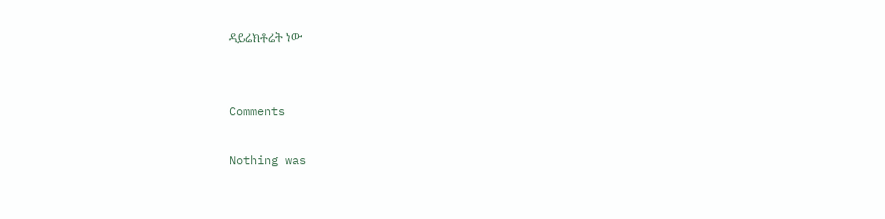ዳይሬክቶሬት ነው


Comments

Nothing was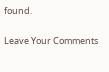found.

Leave Your Comments